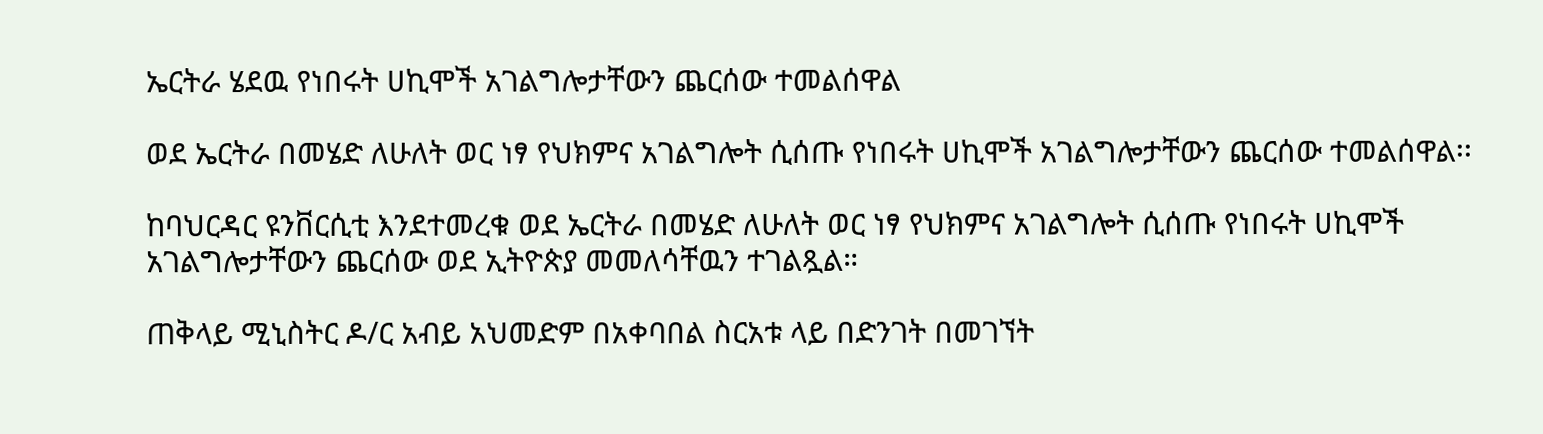ኤርትራ ሄደዉ የነበሩት ሀኪሞች አገልግሎታቸውን ጨርሰው ተመልሰዋል

ወደ ኤርትራ በመሄድ ለሁለት ወር ነፃ የህክምና አገልግሎት ሲሰጡ የነበሩት ሀኪሞች አገልግሎታቸውን ጨርሰው ተመልሰዋል፡፡

ከባህርዳር ዩንቨርሲቲ እንደተመረቁ ወደ ኤርትራ በመሄድ ለሁለት ወር ነፃ የህክምና አገልግሎት ሲሰጡ የነበሩት ሀኪሞች አገልግሎታቸውን ጨርሰው ወደ ኢትዮጵያ መመለሳቸዉን ተገልጿል።

ጠቅላይ ሚኒስትር ዶ/ር አብይ አህመድም በአቀባበል ስርአቱ ላይ በድንገት በመገኘት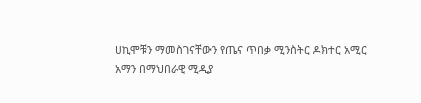ሀኪሞቹን ማመስገናቸውን የጤና ጥበቃ ሚንስትር ዶክተር አሚር አማን በማህበራዊ ሚዲያ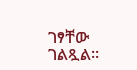ገፃቸው ገልጿል።